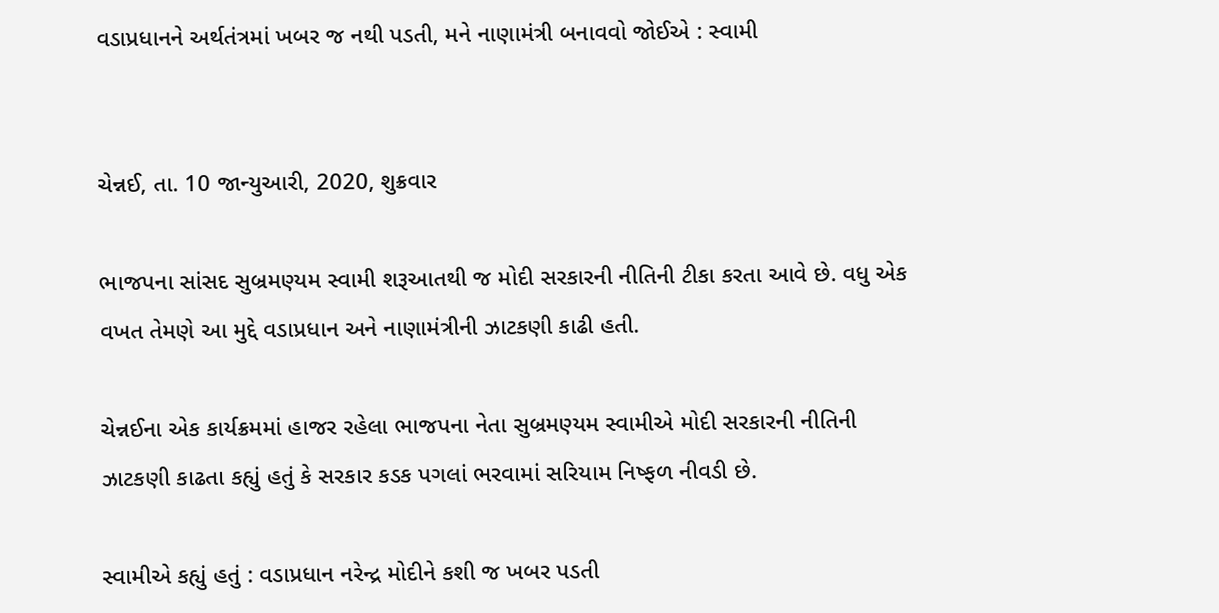વડાપ્રધાનને અર્થતંત્રમાં ખબર જ નથી પડતી, મને નાણામંત્રી બનાવવો જોઈએ : સ્વામી


ચેન્નઈ, તા. 10 જાન્યુઆરી, 2020, શુક્રવાર

ભાજપના સાંસદ સુબ્રમણ્યમ સ્વામી શરૂઆતથી જ મોદી સરકારની નીતિની ટીકા કરતા આવે છે. વધુ એક વખત તેમણે આ મુદ્દે વડાપ્રધાન અને નાણામંત્રીની ઝાટકણી કાઢી હતી.

ચેન્નઈના એક કાર્યક્રમમાં હાજર રહેલા ભાજપના નેતા સુબ્રમણ્યમ સ્વામીએ મોદી સરકારની નીતિની ઝાટકણી કાઢતા કહ્યું હતું કે સરકાર કડક પગલાં ભરવામાં સરિયામ નિષ્ફળ નીવડી છે.

સ્વામીએ કહ્યું હતું : વડાપ્રધાન નરેન્દ્ર મોદીને કશી જ ખબર પડતી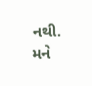નથી. મને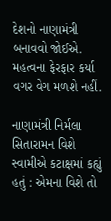દેશનો નાણામંત્રી બનાવવો જોઈએ. મહત્વના ફેરફાર કર્યા વગર વેગ મળશે નહીં.

નાણામંત્રી નિર્મલા સિતારામન વિશે સ્વામીએ કટાક્ષમાં કહ્યું હતું : એમના વિશે તો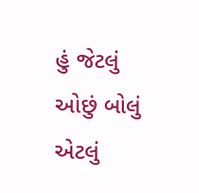હું જેટલું ઓછું બોલું એટલું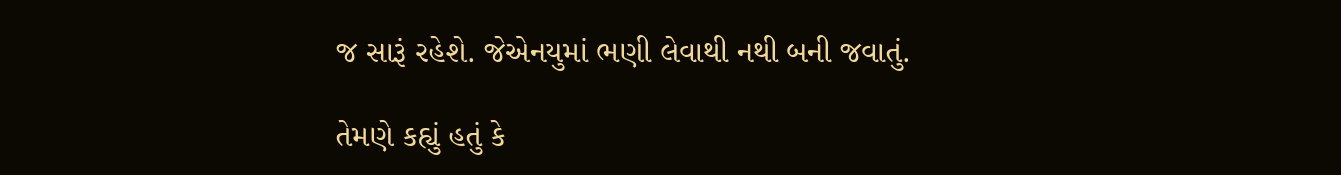જ સારૂં રહેશે. જેએનયુમાં ભણી લેવાથી નથી બની જવાતું.

તેમણે કહ્યું હતું કે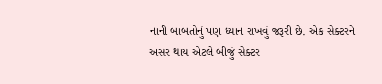નાની બાબતોનું પણ ધ્યાન રાખવું જરૂરી છે. એક સેક્ટરને અસર થાય એટલે બીજું સેક્ટર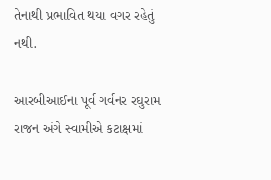તેનાથી પ્રભાવિત થયા વગર રહેતું નથી.

આરબીઆઈના પૂર્વ ગર્વનર રઘુરામ રાજન અંગે સ્વામીએ કટાક્ષમાં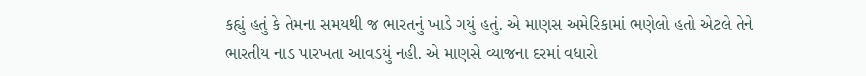કહ્યું હતું કે તેમના સમયથી જ ભારતનું ખાડે ગયું હતું. એ માણસ અમેરિકામાં ભણેલો હતો એટલે તેને ભારતીય નાડ પારખતા આવડયું નહી. એ માણસે વ્યાજના દરમાં વધારો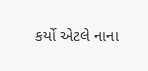કર્યો એટલે નાના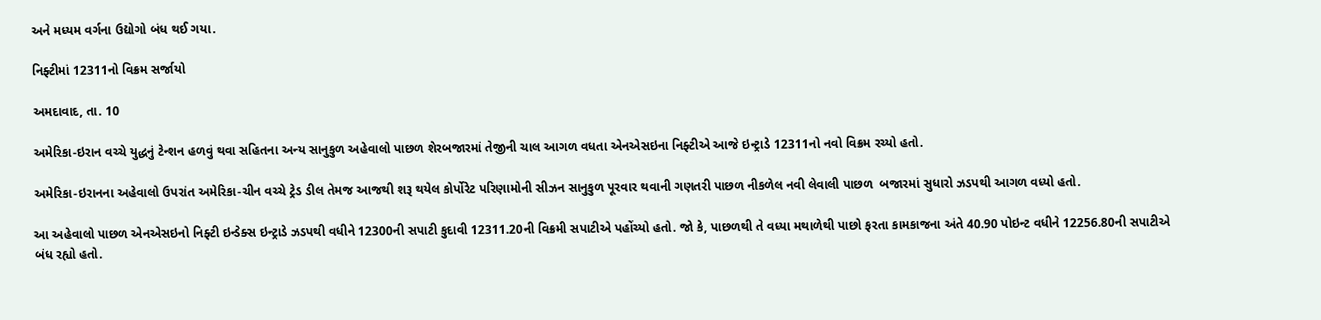અને મધ્યમ વર્ગના ઉદ્યોગો બંધ થઈ ગયા.

નિફ્ટીમાં 12311નો વિક્રમ સર્જાયો

અમદાવાદ, તા. 10

અમેરિકા-ઇરાન વચ્ચે યુદ્ધનું ટેન્શન હળવું થવા સહિતના અન્ય સાનુકુળ અહેવાલો પાછળ શેરબજારમાં તેજીની ચાલ આગળ વધતા એનએસઇના નિફ્ટીએ આજે ઇન્ટ્રાડે 12311નો નવો વિક્રમ રચ્યો હતો.

અમેરિકા-ઇરાનના અહેવાલો ઉપરાંત અમેરિકા-ચીન વચ્ચે ટ્રેડ ડીલ તેમજ આજથી શરૂ થયેલ કોર્પોરેટ પરિણામોની સીઝન સાનુકુળ પૂરવાર થવાની ગણતરી પાછળ નીકળેલ નવી લેવાલી પાછળ  બજારમાં સુધારો ઝડપથી આગળ વધ્યો હતો.

આ અહેવાલો પાછળ એનએસઇનો નિફ્ટી ઇન્ડેક્સ ઇન્ટ્રાડે ઝડપથી વધીને 12300ની સપાટી કુદાવી 12311.20ની વિક્રમી સપાટીએ પહોંચ્યો હતો. જો કે, પાછળથી તે વધ્યા મથાળેથી પાછો ફરતા કામકાજના અંતે 40.90 પોઇન્ટ વધીને 12256.80ની સપાટીએ બંધ રહ્યો હતો.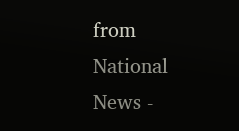from National News -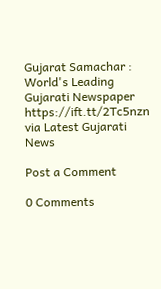Gujarat Samachar : World's Leading Gujarati Newspaper https://ift.tt/2Tc5nzn
via Latest Gujarati News

Post a Comment

0 Comments